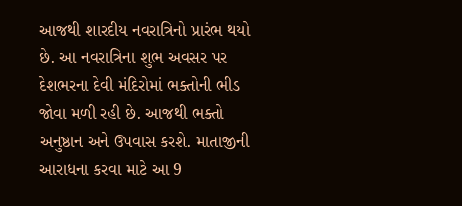આજથી શારદીય નવરાત્રિનો પ્રારંભ થયો છે. આ નવરાત્રિના શુભ અવસર પર દેશભરના દેવી મંદિરોમાં ભક્તોની ભીડ જોવા મળી રહી છે. આજથી ભક્તો અનુષ્ઠાન અને ઉપવાસ કરશે. માતાજીની આરાધના કરવા માટે આ 9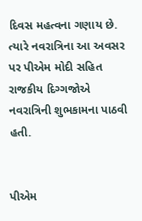દિવસ મહત્વના ગણાય છે. ત્યારે નવરાત્રિના આ અવસર પર પીએમ મોદી સહિત રાજકીય દિગ્ગજોએ નવરાત્રિની શુભકામના પાઠવી હતી.


પીએમ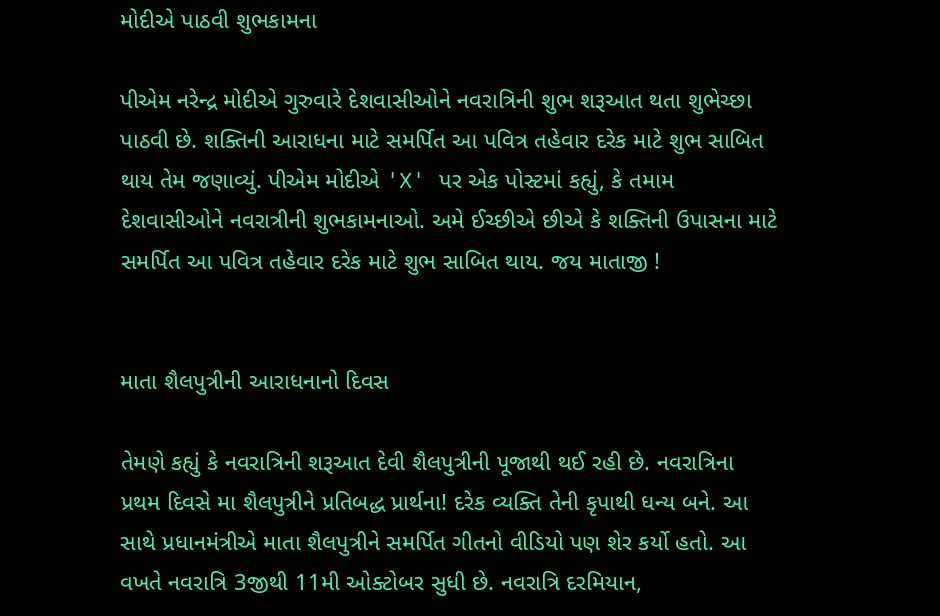મોદીએ પાઠવી શુભકામના

પીએમ નરેન્દ્ર મોદીએ ગુરુવારે દેશવાસીઓને નવરાત્રિની શુભ શરૂઆત થતા શુભેચ્છા પાઠવી છે. શક્તિની આરાધના માટે સમર્પિત આ પવિત્ર તહેવાર દરેક માટે શુભ સાબિત થાય તેમ જણાવ્યું. પીએમ મોદીએ 'X' પર એક પોસ્ટમાં કહ્યું, કે તમામ દેશવાસીઓને નવરાત્રીની શુભકામનાઓ. અમે ઈચ્છીએ છીએ કે શક્તિની ઉપાસના માટે સમર્પિત આ પવિત્ર તહેવાર દરેક માટે શુભ સાબિત થાય. જય માતાજી !


માતા શૈલપુત્રીની આરાધનાનો દિવસ

તેમણે કહ્યું કે નવરાત્રિની શરૂઆત દેવી શૈલપુત્રીની પૂજાથી થઈ રહી છે. નવરાત્રિના પ્રથમ દિવસે મા શૈલપુત્રીને પ્રતિબદ્ધ પ્રાર્થના! દરેક વ્યક્તિ તેની કૃપાથી ધન્ય બને. આ સાથે પ્રધાનમંત્રીએ માતા શૈલપુત્રીને સમર્પિત ગીતનો વીડિયો પણ શેર કર્યો હતો. આ વખતે નવરાત્રિ 3જીથી 11મી ઓક્ટોબર સુધી છે. નવરાત્રિ દરમિયાન,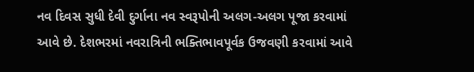નવ દિવસ સુધી દેવી દુર્ગાના નવ સ્વરૂપોની અલગ-અલગ પૂજા કરવામાં આવે છે. દેશભરમાં નવરાત્રિની ભક્તિભાવપૂર્વક ઉજવણી કરવામાં આવે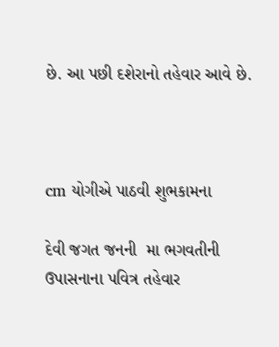છે. આ પછી દશેરાનો તહેવાર આવે છે.



cm યોગીએ પાઠવી શુભકામના

દેવી જગત જનની  મા ભગવતીની ઉપાસનાના પવિત્ર તહેવાર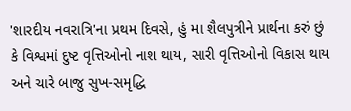'શારદીય નવરાત્રિ'ના પ્રથમ દિવસે, હું મા શૈલપુત્રીને પ્રાર્થના કરું છું કે વિશ્વમાં દુષ્ટ વૃત્તિઓનો નાશ થાય, સારી વૃત્તિઓનો વિકાસ થાય અને ચારે બાજુ સુખ-સમૃદ્ધિ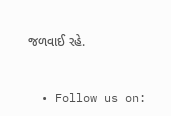જળવાઈ રહે.


  • Follow us on: